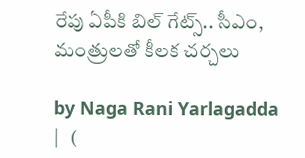రేపు ఏపీకి బిల్ గేట్స్.. సీఎం, మంత్రులతో కీలక చర్చలు

by Naga Rani Yarlagadda |   (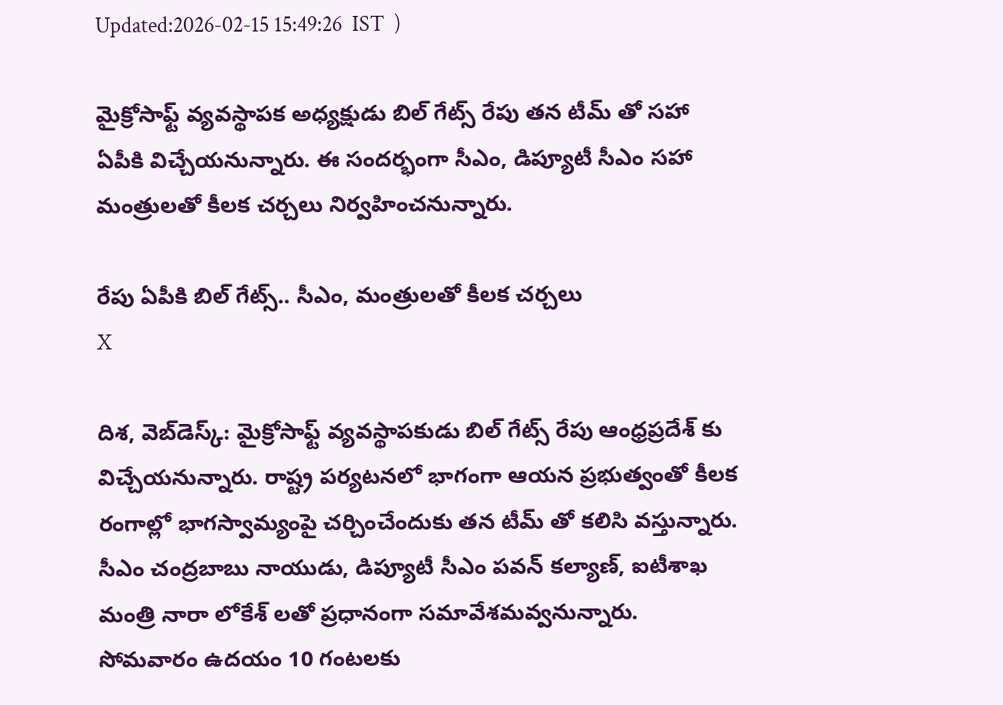Updated:2026-02-15 15:49:26  IST  )

మైక్రోసాఫ్ట్ వ్యవస్థాపక అధ్యక్షుడు బిల్ గేట్స్ రేపు తన టీమ్ తో సహా ఏపీకి విచ్చేయనున్నారు. ఈ సందర్భంగా సీఎం, డిప్యూటీ సీఎం సహా మంత్రులతో కీలక చర్చలు నిర్వహించనున్నారు.

రేపు ఏపీకి బిల్ గేట్స్.. సీఎం, మంత్రులతో కీలక చర్చలు
X

దిశ, వెబ్‌డెస్క్: మైక్రోసాఫ్ట్ వ్యవస్థాపకుడు బిల్ గేట్స్ రేపు ఆంధ్రప్రదేశ్ కు విచ్చేయనున్నారు. రాష్ట్ర పర్యటనలో భాగంగా ఆయన ప్రభుత్వంతో కీలక రంగాల్లో భాగస్వామ్యంపై చర్చించేందుకు తన టీమ్ తో కలిసి వస్తున్నారు. సీఎం చంద్రబాబు నాయుడు, డిప్యూటీ సీఎం పవన్ కల్యాణ్, ఐటీశాఖ మంత్రి నారా లోకేశ్ లతో ప్రధానంగా సమావేశమవ్వనున్నారు. సోమవారం ఉదయం 10 గంటలకు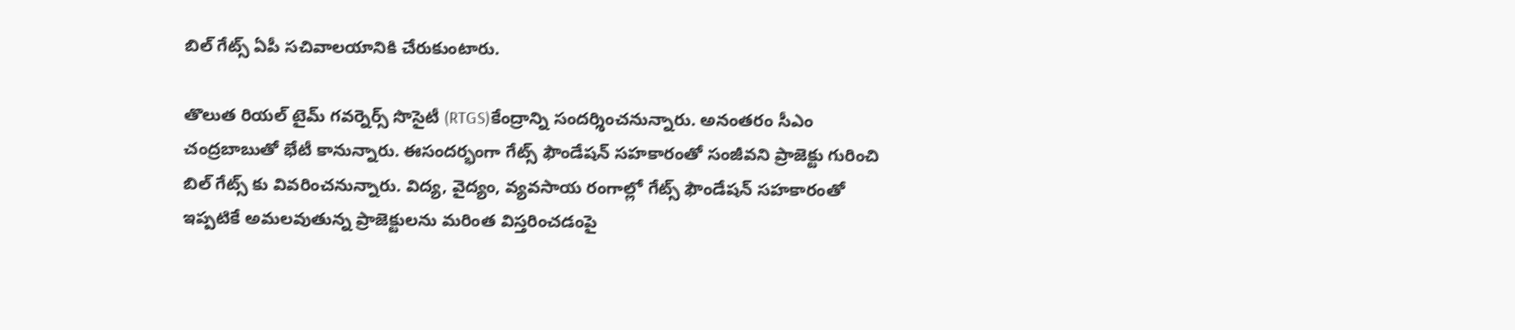బిల్ గేట్స్ ఏపీ సచివాలయానికి చేరుకుంటారు.

తొలుత రియల్ టైమ్ గవర్నెర్స్ సొసైటీ (RTGS)కేంద్రాన్ని సందర్శించనున్నారు. అనంతరం సీఎం చంద్రబాబుతో భేటీ కానున్నారు. ఈసందర్భంగా గేట్స్ ఫౌండేషన్ సహకారంతో సంజీవని ప్రాజెక్టు గురించి బిల్ గేట్స్ కు వివరించనున్నారు. విద్య, వైద్యం, వ్యవసాయ రంగాల్లో గేట్స్ ఫౌండేషన్ సహకారంతో ఇప్పటికే అమలవుతున్న ప్రాజెక్టులను మరింత విస్తరించడంపై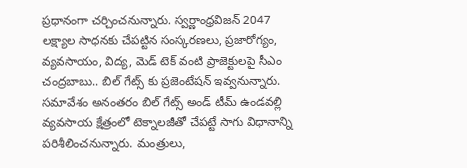ప్రధానంగా చర్చించనున్నారు. స్వర్ణాంధ్రవిజన్ 2047 లక్ష్యాల సాధనకు చేపట్టిన సంస్కరణలు, ప్రజారోగ్యం, వ్యవసాయం, విద్య, మెడ్ టెక్ వంటి ప్రాజెక్టులపై సీఎం చంద్రబాబు.. బిల్ గేట్స్ కు ప్రజెంటేషన్ ఇవ్వనున్నారు. సమావేశం అనంతరం బిల్ గేట్స్ అండ్ టీమ్ ఉండవల్లి వ్యవసాయ క్షేత్రంలో టెక్నాలజీతో చేపట్టే సాగు విధానాన్ని పరిశీలించనున్నారు. మంత్రులు,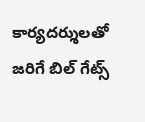కార్యదర్శులతో జరిగే బిల్ గేట్స్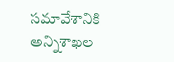సమావేశానికి అన్నిశాఖల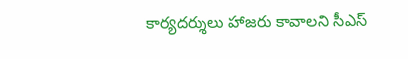కార్యదర్శులు హాజరు కావాలని సీఎస్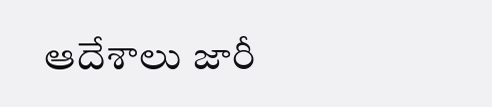ఆదేశాలు జారీ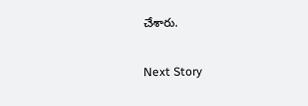చేశారు.

Next Story